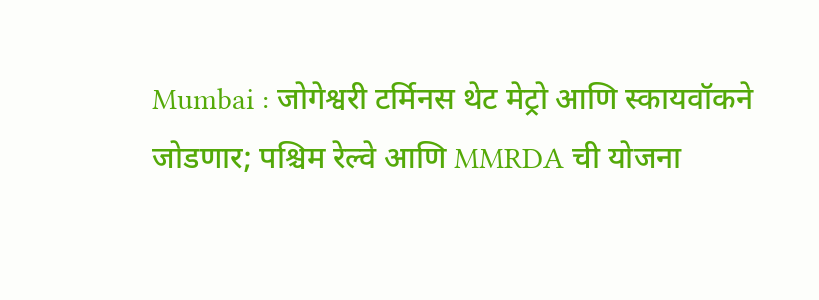Mumbai : जोगेश्वरी टर्मिनस थेट मेट्रो आणि स्कायवॉकने जोडणार; पश्चिम रेल्वे आणि MMRDA ची योजना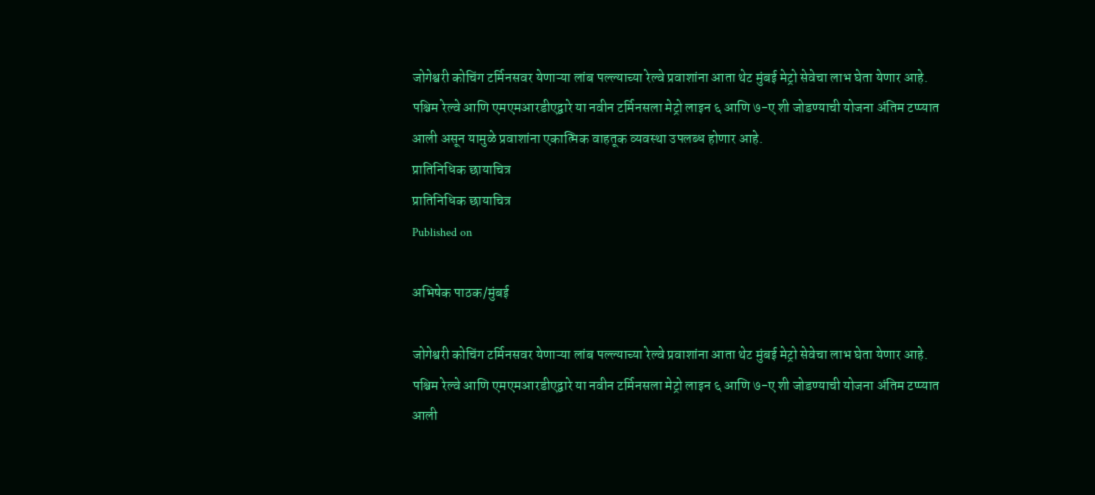जोगेश्वरी कोचिंग टर्मिनसवर येणाऱ्या लांब पल्ल्याच्या रेल्वे प्रवाशांना आता थेट मुंबई मेट्रो सेवेचा लाभ घेता येणार आहे. पश्चिम रेल्वे आणि एमएमआरडीएद्वारे या नवीन टर्मिनसला मेट्रो लाइन ६ आणि ७-ए शी जोडण्याची योजना अंतिम टप्प्यात आली असून यामुळे प्रवाशांना एकात्मिक वाहतूक व्यवस्था उपलब्ध होणार आहे.
प्रातिनिधिक छायाचित्र
प्रातिनिधिक छायाचित्र
Published on

अभिषेक पाठक/मुंबई

जोगेश्वरी कोचिंग टर्मिनसवर येणाऱ्या लांब पल्ल्याच्या रेल्वे प्रवाशांना आता थेट मुंबई मेट्रो सेवेचा लाभ घेता येणार आहे. पश्चिम रेल्वे आणि एमएमआरडीएद्वारे या नवीन टर्मिनसला मेट्रो लाइन ६ आणि ७-ए शी जोडण्याची योजना अंतिम टप्प्यात आली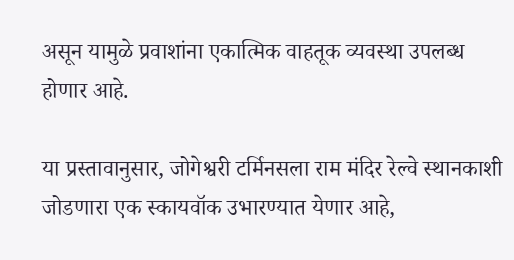असून यामुळे प्रवाशांना एकात्मिक वाहतूक व्यवस्था उपलब्ध होणार आहे.

या प्रस्तावानुसार, जोगेश्वरी टर्मिनसला राम मंदिर रेल्वे स्थानकाशी जोडणारा एक स्कायवॉक उभारण्यात येणार आहे,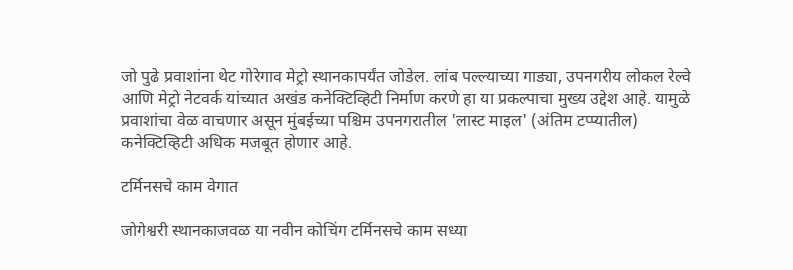जो पुढे प्रवाशांना थेट गोरेगाव मेट्रो स्थानकापर्यंत जोडेल. लांब पल्ल्याच्या गाड्या, उपनगरीय लोकल रेल्वे आणि मेट्रो नेटवर्क यांच्यात अखंड कनेक्टिव्हिटी निर्माण करणे हा या प्रकल्पाचा मुख्य उद्देश आहे. यामुळे प्रवाशांचा वेळ वाचणार असून मुंबईच्या पश्चिम उपनगरातील 'लास्ट माइल' (अंतिम टप्प्यातील) कनेक्टिव्हिटी अधिक मजबूत होणार आहे.

टर्मिनसचे काम वेगात

जोगेश्वरी स्थानकाजवळ या नवीन कोचिंग टर्मिनसचे काम सध्या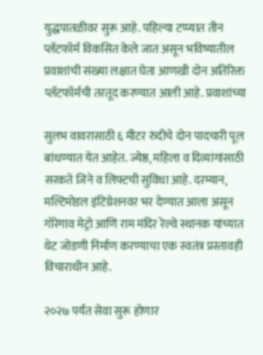युद्धपातळीवर सुरू आहे. पहिल्या टप्प्यात तीन प्लॅटफॉर्म विकसित केले जात असून भविष्यातील प्रवाशांची संख्या लक्षात घेता आणखी दोन अतिरिक्त प्लॅटफॉर्मची तरतूद करण्यात आली आहे. प्रवाशांच्या

सुलभ वावरासाठी ६ मीटर रुंदीचे दोन पादचारी पूल बांधण्यात येत आहेत. ज्येष्ठ, महिला व दिव्यांगांसाठी सरकते जिने व लिफ्टची सुविधा आहे. दरम्यान, मल्टिमोडल इंटिग्रेशनवर भर देण्यात आला असून गोरेगाव मेट्रो आणि राम मंदिर रेल्वे स्थानक यांच्यात थेट जोडणी निर्माण करण्याचा एक स्वतंत्र प्रस्तावही विचाराधीन आहे.

२०२७ पर्यंत सेवा सुरू होणार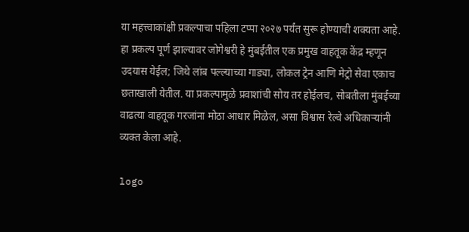या महत्त्वाकांक्षी प्रकल्पाचा पहिला टप्पा २०२७ पर्यंत सुरू होण्याची शक्यता आहे. हा प्रकल्प पूर्ण झाल्यावर जोगेश्वरी हे मुंबईतील एक प्रमुख वाहतूक केंद्र म्हणून उदयास येईल; जिथे लांब पल्ल्याच्या गाड्या, लोकल ट्रेन आणि मेट्रो सेवा एकाच छताखाली येतील. या प्रकल्पामुळे प्रवाशांची सोय तर होईलच, सोबतीला मुंबईच्या वाढत्या वाहतूक गरजांना मोठा आधार मिळेल, असा विश्वास रेल्वे अधिकाऱ्यांनी व्यक्त केला आहे.

logo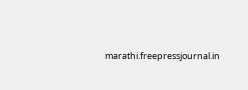marathi.freepressjournal.in